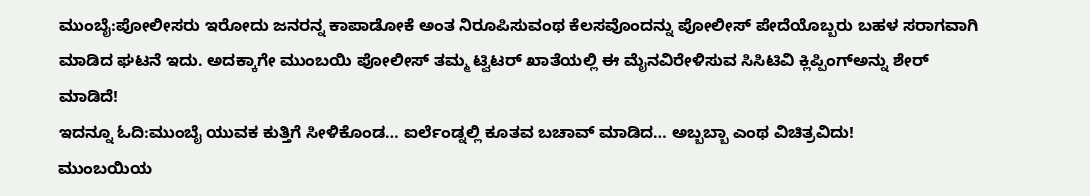ಮುಂಬೈ:ಪೋಲೀಸರು ಇರೋದು ಜನರನ್ನ ಕಾಪಾಡೋಕೆ ಅಂತ ನಿರೂಪಿಸುವಂಥ ಕೆಲಸವೊಂದನ್ನು ಪೋಲೀಸ್ ಪೇದೆಯೊಬ್ಬರು ಬಹಳ ಸರಾಗವಾಗಿ ಮಾಡಿದ ಘಟನೆ ಇದು. ಅದಕ್ಕಾಗೇ ಮುಂಬಯಿ ಪೋಲೀಸ್ ತಮ್ಮ ಟ್ವಿಟರ್ ಖಾತೆಯಲ್ಲಿ ಈ ಮೈನವಿರೇಳಿಸುವ ಸಿಸಿಟಿವಿ ಕ್ಲಿಪ್ಪಿಂಗ್ಅನ್ನು ಶೇರ್ ಮಾಡಿದೆ!
ಇದನ್ನೂ ಓದಿ:ಮುಂಬೈ ಯುವಕ ಕುತ್ತಿಗೆ ಸೀಳಿಕೊಂಡ… ಐರ್ಲೆಂಡ್ನಲ್ಲಿ ಕೂತವ ಬಚಾವ್ ಮಾಡಿದ… ಅಬ್ಬಬ್ಬಾ ಎಂಥ ವಿಚಿತ್ರವಿದು!
ಮುಂಬಯಿಯ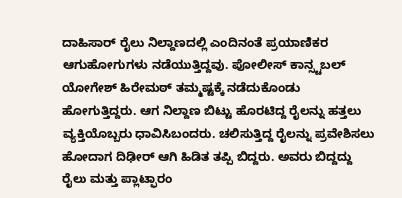ದಾಹಿಸಾರ್ ರೈಲು ನಿಲ್ದಾಣದಲ್ಲಿ ಎಂದಿನಂತೆ ಪ್ರಯಾಣಿಕರ ಆಗುಹೋಗುಗಳು ನಡೆಯುತ್ತಿದ್ದವು. ಪೋಲೀಸ್ ಕಾನ್ಸ್ಟಬಲ್ ಯೋಗೇಶ್ ಹಿರೇಮಠ್ ತಮ್ಮಷ್ಟಕ್ಕೆ ನಡೆದುಕೊಂಡು ಹೋಗುತ್ತಿದ್ದರು. ಆಗ ನಿಲ್ದಾಣ ಬಿಟ್ಟು ಹೊರಟಿದ್ದ ರೈಲನ್ನು ಹತ್ತಲು ವ್ಯಕ್ತಿಯೊಬ್ಬರು ಧಾವಿಸಿಬಂದರು. ಚಲಿಸುತ್ತಿದ್ದ ರೈಲನ್ನು ಪ್ರವೇಶಿಸಲು ಹೋದಾಗ ದಿಢೀರ್ ಆಗಿ ಹಿಡಿತ ತಪ್ಪಿ ಬಿದ್ದರು. ಅವರು ಬಿದ್ದದ್ದು ರೈಲು ಮತ್ತು ಪ್ಲಾಟ್ಫಾರಂ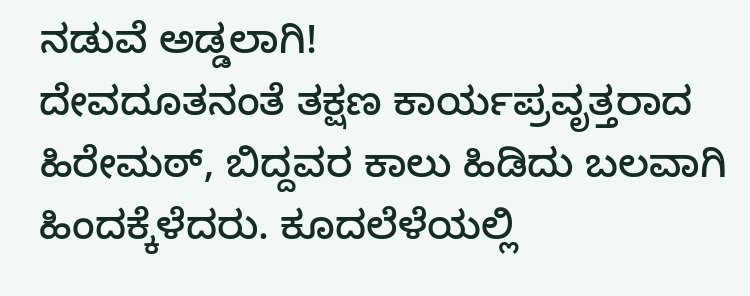ನಡುವೆ ಅಡ್ಡಲಾಗಿ!
ದೇವದೂತನಂತೆ ತಕ್ಷಣ ಕಾರ್ಯಪ್ರವೃತ್ತರಾದ ಹಿರೇಮಠ್, ಬಿದ್ದವರ ಕಾಲು ಹಿಡಿದು ಬಲವಾಗಿ ಹಿಂದಕ್ಕೆಳೆದರು. ಕೂದಲೆಳೆಯಲ್ಲಿ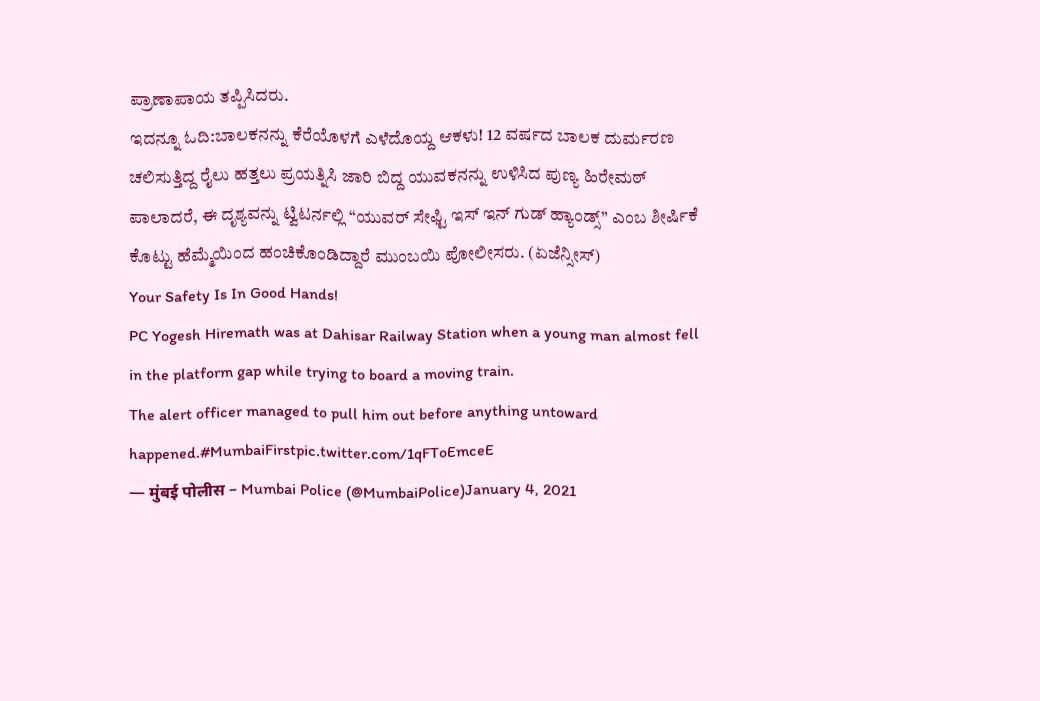ಪ್ರಾಣಾಪಾಯ ತಪ್ಪಿಸಿದರು.
ಇದನ್ನೂ ಓದಿ:ಬಾಲಕನನ್ನು ಕೆರೆಯೊಳಗೆ ಎಳೆದೊಯ್ದ ಆಕಳು! 12 ವರ್ಷದ ಬಾಲಕ ದುರ್ಮರಣ
ಚಲಿಸುತ್ತಿದ್ದ ರೈಲು ಹತ್ತಲು ಪ್ರಯತ್ನಿಸಿ ಜಾರಿ ಬಿದ್ದ ಯುವಕನನ್ನು ಉಳಿಸಿದ ಪುಣ್ಯ ಹಿರೇಮಠ್ ಪಾಲಾದರೆ, ಈ ದೃಶ್ಯವನ್ನು ಟ್ವಿಟರ್ನಲ್ಲಿ “ಯುವರ್ ಸೇಫ್ಟಿ ಇಸ್ ಇನ್ ಗುಡ್ ಹ್ಯಾಂಡ್ಸ್” ಎಂಬ ಶೀರ್ಷಿಕೆ ಕೊಟ್ಟು ಹೆಮ್ಮೆಯಿಂದ ಹಂಚಿಕೊಂಡಿದ್ದಾರೆ ಮುಂಬಯಿ ಪೋಲೀಸರು. (ಏಜೆನ್ಸೀಸ್)
Your Safety Is In Good Hands!
PC Yogesh Hiremath was at Dahisar Railway Station when a young man almost fell in the platform gap while trying to board a moving train.
The alert officer managed to pull him out before anything untoward happened.#MumbaiFirstpic.twitter.com/1qFToEmceE
— मुंबई पोलीस – Mumbai Police (@MumbaiPolice)January 4, 2021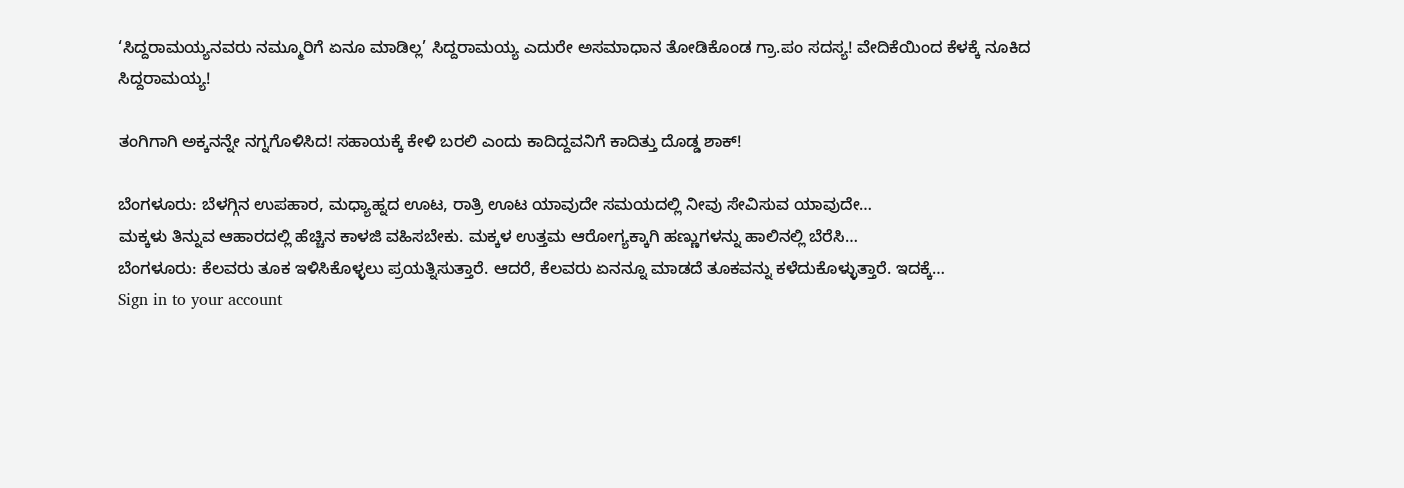‘ಸಿದ್ದರಾಮಯ್ಯನವರು ನಮ್ಮೂರಿಗೆ ಏನೂ ಮಾಡಿಲ್ಲ’ ಸಿದ್ದರಾಮಯ್ಯ ಎದುರೇ ಅಸಮಾಧಾನ ತೋಡಿಕೊಂಡ ಗ್ರಾ.ಪಂ ಸದಸ್ಯ! ವೇದಿಕೆಯಿಂದ ಕೆಳಕ್ಕೆ ನೂಕಿದ ಸಿದ್ದರಾಮಯ್ಯ!

ತಂಗಿಗಾಗಿ ಅಕ್ಕನನ್ನೇ ನಗ್ನಗೊಳಿಸಿದ! ಸಹಾಯಕ್ಕೆ ಕೇಳಿ ಬರಲಿ ಎಂದು ಕಾದಿದ್ದವನಿಗೆ ಕಾದಿತ್ತು ದೊಡ್ಡ ಶಾಕ್!

ಬೆಂಗಳೂರು: ಬೆಳಗ್ಗಿನ ಉಪಹಾರ, ಮಧ್ಯಾಹ್ನದ ಊಟ, ರಾತ್ರಿ ಊಟ ಯಾವುದೇ ಸಮಯದಲ್ಲಿ ನೀವು ಸೇವಿಸುವ ಯಾವುದೇ…
ಮಕ್ಕಳು ತಿನ್ನುವ ಆಹಾರದಲ್ಲಿ ಹೆಚ್ಚಿನ ಕಾಳಜಿ ವಹಿಸಬೇಕು. ಮಕ್ಕಳ ಉತ್ತಮ ಆರೋಗ್ಯಕ್ಕಾಗಿ ಹಣ್ಣುಗಳನ್ನು ಹಾಲಿನಲ್ಲಿ ಬೆರೆಸಿ…
ಬೆಂಗಳೂರು: ಕೆಲವರು ತೂಕ ಇಳಿಸಿಕೊಳ್ಳಲು ಪ್ರಯತ್ನಿಸುತ್ತಾರೆ. ಆದರೆ, ಕೆಲವರು ಏನನ್ನೂ ಮಾಡದೆ ತೂಕವನ್ನು ಕಳೆದುಕೊಳ್ಳುತ್ತಾರೆ. ಇದಕ್ಕೆ…
Sign in to your account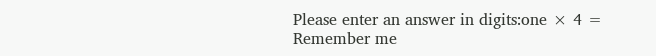Please enter an answer in digits:one × 4 =
Remember me